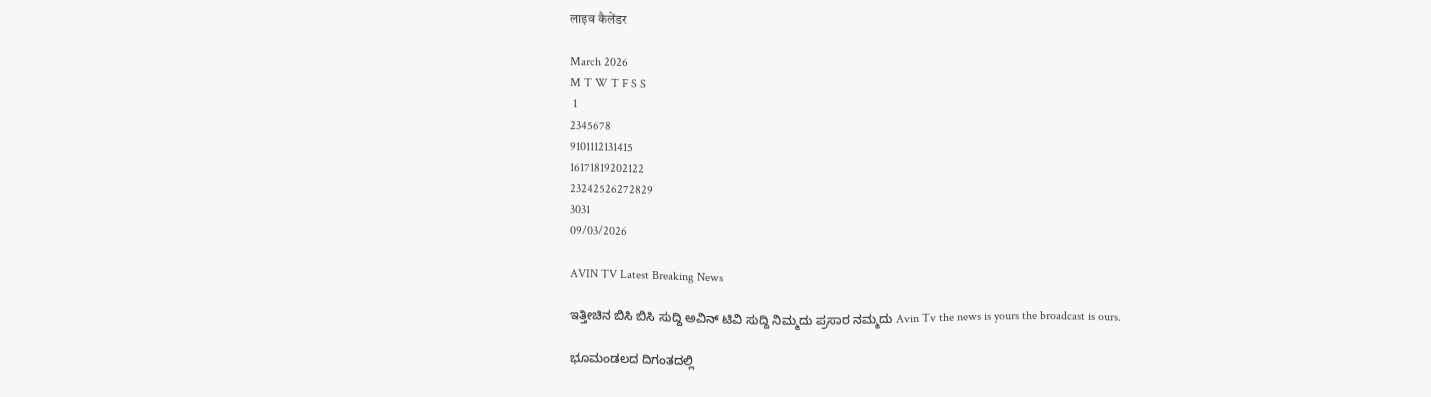लाइव कैलेंडर

March 2026
M T W T F S S
 1
2345678
9101112131415
16171819202122
23242526272829
3031
09/03/2026

AVIN TV Latest Breaking News

ಇತ್ತೀಚಿನ ಬಿಸಿ ಬಿಸಿ ಸುದ್ದಿ ಅವಿನ್ ಟಿವಿ ಸುದ್ದಿ ನಿಮ್ಮದು ಪ್ರಸಾರ ನಮ್ಮದು Avin Tv the news is yours the broadcast is ours.

ಭೂಮಂಡಲದ ದಿಗಂತದಲ್ಲಿ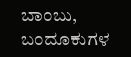ಬಾಂಬು, ಬಂದೂಕುಗಳ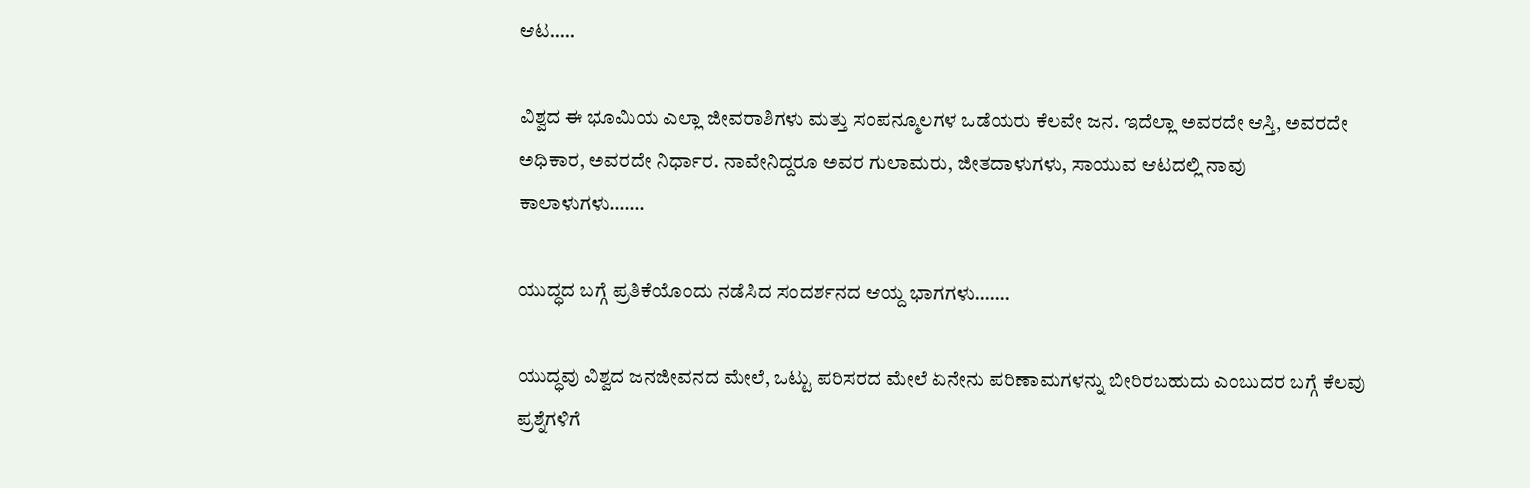ಆಟ…..

ವಿಶ್ವದ ಈ ಭೂಮಿಯ ಎಲ್ಲಾ ಜೀವರಾಶಿಗಳು ಮತ್ತು ಸಂಪನ್ಮೂಲಗಳ ಒಡೆಯರು ಕೆಲವೇ ಜನ. ಇದೆಲ್ಲಾ ಅವರದೇ ಆಸ್ತಿ, ಅವರದೇ ಅಧಿಕಾರ, ಅವರದೇ ನಿರ್ಧಾರ. ನಾವೇನಿದ್ದರೂ ಅವರ ಗುಲಾಮರು, ಜೀತದಾಳುಗಳು, ಸಾಯುವ ಆಟದಲ್ಲಿ ನಾವು ಕಾಲಾಳುಗಳು…….

ಯುದ್ಧದ ಬಗ್ಗೆ ಪ್ರತಿಕೆಯೊಂದು ನಡೆಸಿದ ಸಂದರ್ಶನದ ಆಯ್ದ ಭಾಗಗಳು…….

ಯುದ್ಧವು ವಿಶ್ವದ ಜನಜೀವನದ ಮೇಲೆ, ಒಟ್ಟು ಪರಿಸರದ ಮೇಲೆ ಏನೇನು ಪರಿಣಾಮಗಳನ್ನು ಬೀರಿರಬಹುದು ಎಂಬುದರ ಬಗ್ಗೆ ಕೆಲವು ಪ್ರಶ್ನೆಗಳಿಗೆ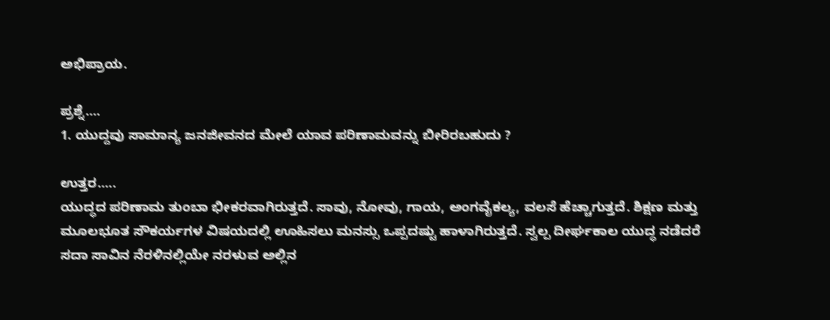ಅಭಿಪ್ರಾಯ.

ಪ್ರಶ್ನೆ….
1. ಯುದ್ದವು ಸಾಮಾನ್ಯ ಜನಜೀವನದ ಮೇಲೆ ಯಾವ ಪರಿಣಾಮವನ್ನು ಬೀರಿರಬಹುದು ?

ಉತ್ತರ…..
ಯುದ್ಧದ ಪರಿಣಾಮ ತುಂಬಾ ಭೀಕರವಾಗಿರುತ್ತದೆ. ಸಾವು, ನೋವು, ಗಾಯ, ಅಂಗವೈಕಲ್ಯ, ವಲಸೆ ಹೆಚ್ಚಾಗುತ್ತದೆ. ಶಿಕ್ಷಣ ಮತ್ತು ಮೂಲಭೂತ ಸೌಕರ್ಯಗಳ ವಿಷಯದಲ್ಲಿ ಊಹಿಸಲು ಮನಸ್ಸು ಒಪ್ಪದಷ್ಟು ಹಾಳಾಗಿರುತ್ತದೆ. ಸ್ವಲ್ಪ ದೀರ್ಘಕಾಲ ಯುದ್ಧ ನಡೆದರೆ ಸದಾ ಸಾವಿನ ನೆರಳಿನಲ್ಲಿಯೇ ನರಳುವ ಅಲ್ಲಿನ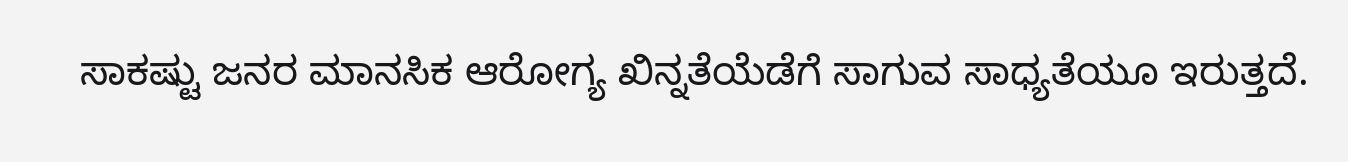ಸಾಕಷ್ಟು ಜನರ ಮಾನಸಿಕ ಆರೋಗ್ಯ ಖಿನ್ನತೆಯೆಡೆಗೆ ಸಾಗುವ ಸಾಧ್ಯತೆಯೂ ಇರುತ್ತದೆ.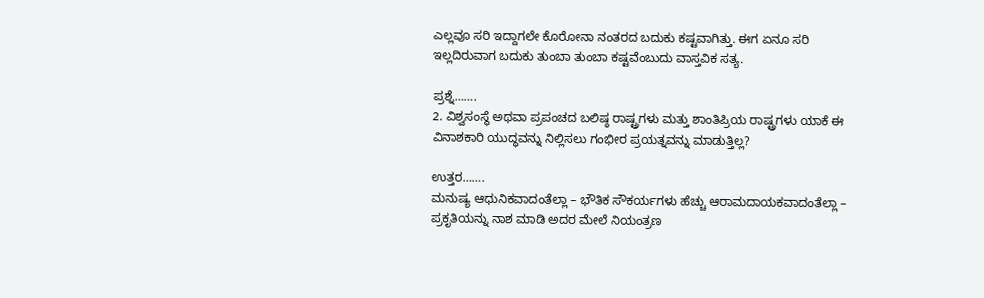ಎಲ್ಲವೂ ಸರಿ ಇದ್ದಾಗಲೇ ಕೊರೋನಾ ನಂತರದ ಬದುಕು ಕಷ್ಟವಾಗಿತ್ತು. ಈಗ ಏನೂ‌ ಸರಿ ಇಲ್ಲದಿರುವಾಗ ಬದುಕು ತುಂಬಾ ತುಂಬಾ ಕಷ್ಟವೆಂಬುದು ವಾಸ್ತವಿಕ ಸತ್ಯ.

ಪ್ರಶ್ನೆ…….
2. ವಿಶ್ವಸಂಸ್ಥೆ ಅಥವಾ ಪ್ರಪಂಚದ ಬಲಿಷ್ಠ ರಾಷ್ಟ್ರಗಳು ಮತ್ತು ಶಾಂತಿಪ್ರಿಯ ರಾಷ್ಟ್ರಗಳು ಯಾಕೆ ಈ ವಿನಾಶಕಾರಿ ಯುದ್ಧವನ್ನು ನಿಲ್ಲಿಸಲು ಗಂಭೀರ ಪ್ರಯತ್ನವನ್ನು ಮಾಡುತ್ತಿಲ್ಲ?

ಉತ್ತರ…….
ಮನುಷ್ಯ ಆಧುನಿಕವಾದಂತೆಲ್ಲಾ – ಭೌತಿಕ ಸೌಕರ್ಯಗಳು ಹೆಚ್ಚು ಆರಾಮದಾಯಕವಾದಂತೆಲ್ಲಾ – ಪ್ರಕೃತಿಯನ್ನು ನಾಶ ಮಾಡಿ ಅದರ ಮೇಲೆ ನಿಯಂತ್ರಣ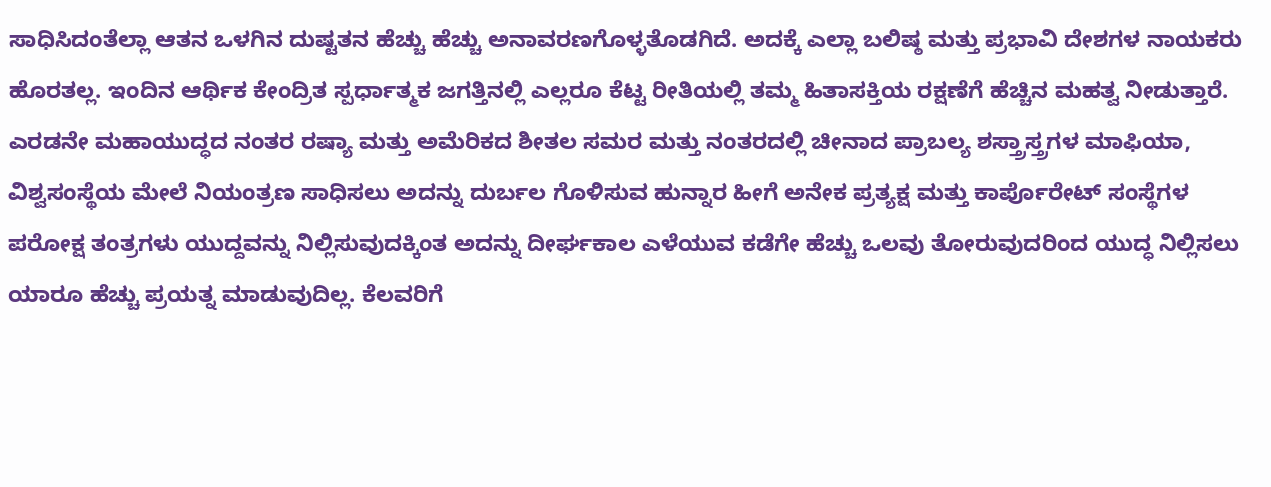ಸಾಧಿಸಿದಂತೆಲ್ಲಾ ಆತನ ಒಳಗಿನ ದುಷ್ಟತನ ಹೆಚ್ಚು ಹೆಚ್ಚು ಅನಾವರಣಗೊಳ್ಳತೊಡಗಿದೆ. ಅದಕ್ಕೆ ಎಲ್ಲಾ ಬಲಿಷ್ಠ ಮತ್ತು ಪ್ರಭಾವಿ ದೇಶಗಳ ನಾಯಕರು ಹೊರತಲ್ಲ. ಇಂದಿನ ಆರ್ಥಿಕ ಕೇಂದ್ರಿತ ಸ್ಪರ್ಧಾತ್ಮಕ ಜಗತ್ತಿನಲ್ಲಿ ಎಲ್ಲರೂ ಕೆಟ್ಟ ರೀತಿಯಲ್ಲಿ ತಮ್ಮ ಹಿತಾಸಕ್ತಿಯ ರಕ್ಷಣೆಗೆ ಹೆಚ್ಚಿನ ಮಹತ್ವ ನೀಡುತ್ತಾರೆ. ಎರಡನೇ ಮಹಾಯುದ್ಧದ ನಂತರ ರಷ್ಯಾ ಮತ್ತು ಅಮೆರಿಕದ ಶೀತಲ ಸಮರ ಮತ್ತು ನಂತರದಲ್ಲಿ ಚೀನಾದ ಪ್ರಾಬಲ್ಯ ಶಸ್ತ್ರಾಸ್ತ್ರಗಳ ಮಾಫಿಯಾ, ವಿಶ್ವಸಂಸ್ಥೆಯ ಮೇಲೆ ನಿಯಂತ್ರಣ ಸಾಧಿಸಲು ಅದನ್ನು ದುರ್ಬಲ ಗೊಳಿಸುವ ಹುನ್ನಾರ ಹೀಗೆ ಅನೇಕ ಪ್ರತ್ಯಕ್ಷ ಮತ್ತು ಕಾರ್ಪೊರೇಟ್ ಸಂಸ್ಥೆಗಳ ಪರೋಕ್ಷ ತಂತ್ರಗಳು ಯುದ್ದವನ್ನು ನಿಲ್ಲಿಸುವುದಕ್ಕಿಂತ ಅದನ್ನು ದೀರ್ಘಕಾಲ ಎಳೆಯುವ ಕಡೆಗೇ ಹೆಚ್ಚು ಒಲವು ತೋರುವುದರಿಂದ ಯುದ್ಧ ನಿಲ್ಲಿಸಲು ಯಾರೂ ಹೆಚ್ಚು ಪ್ರಯತ್ನ ಮಾಡುವುದಿಲ್ಲ. ಕೆಲವರಿಗೆ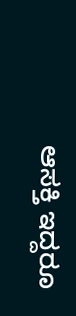ಆಸಕ್ತಿ ಇದ್ದರೂ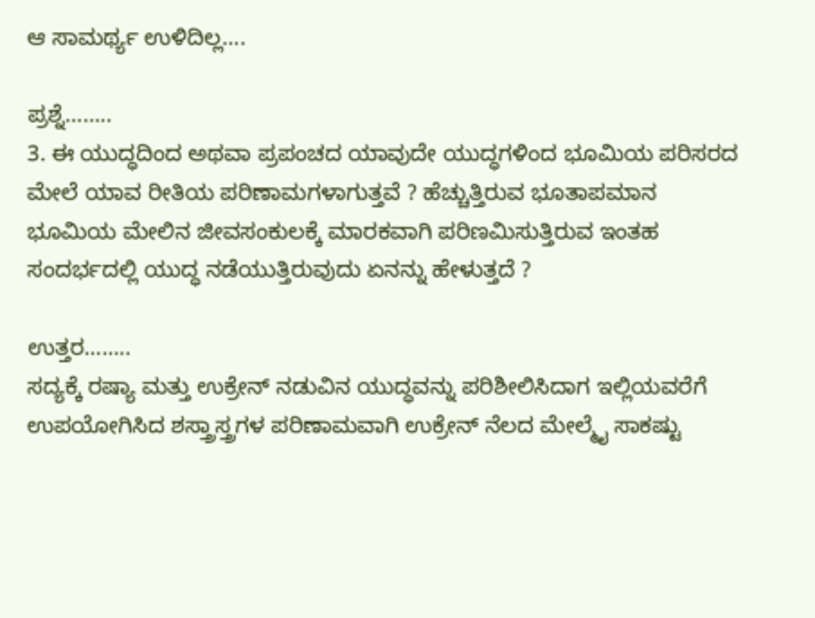ಆ ಸಾಮರ್ಥ್ಯ ಉಳಿದಿಲ್ಲ….

ಪ್ರಶ್ನೆ……..
3. ಈ ಯುದ್ಧದಿಂದ ಅಥವಾ ಪ್ರಪಂಚದ ಯಾವುದೇ ಯುದ್ಧಗಳಿಂದ ಭೂಮಿಯ ಪರಿಸರದ ಮೇಲೆ ಯಾವ ರೀತಿಯ ಪರಿಣಾಮಗಳಾಗುತ್ತವೆ ? ಹೆಚ್ಚುತ್ತಿರುವ ಭೂತಾಪಮಾನ ಭೂಮಿಯ ಮೇಲಿನ ಜೀವಸಂಕುಲಕ್ಕೆ ಮಾರಕವಾಗಿ ಪರಿಣಮಿಸುತ್ತಿರುವ ಇಂತಹ ಸಂದರ್ಭದಲ್ಲಿ ಯುದ್ಧ ನಡೆಯುತ್ತಿರುವುದು ಏನನ್ನು ಹೇಳುತ್ತದೆ ?

ಉತ್ತರ……..
ಸದ್ಯಕ್ಕೆ ರಷ್ಯಾ ಮತ್ತು ಉಕ್ರೇನ್ ನಡುವಿನ ಯುದ್ಧವನ್ನು ಪರಿಶೀಲಿಸಿದಾಗ ಇಲ್ಲಿಯವರೆಗೆ ಉಪಯೋಗಿಸಿದ ಶಸ್ತ್ರಾಸ್ತ್ರಗಳ ಪರಿಣಾಮವಾಗಿ ಉಕ್ರೇನ್ ನೆಲದ ಮೇಲ್ಮೈ ಸಾಕಷ್ಟು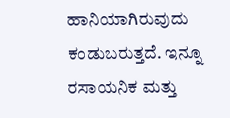ಹಾನಿಯಾಗಿರುವುದು ಕಂಡುಬರುತ್ತದೆ. ಇನ್ನೂ ರಸಾಯನಿಕ ಮತ್ತು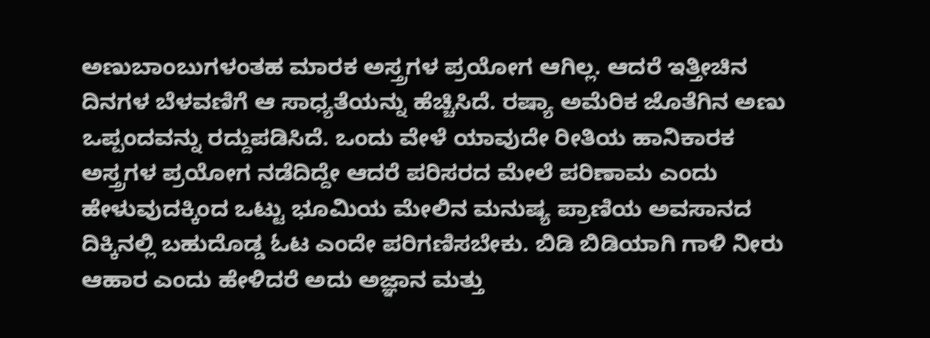ಅಣುಬಾಂಬುಗಳಂತಹ ಮಾರಕ ಅಸ್ತ್ರಗಳ ಪ್ರಯೋಗ ಆಗಿಲ್ಲ. ಆದರೆ ಇತ್ತೀಚಿನ ದಿನಗಳ ಬೆಳವಣಿಗೆ ಆ ಸಾಧ್ಯತೆಯನ್ನು ಹೆಚ್ಚಿಸಿದೆ. ರಷ್ಯಾ ಅಮೆರಿಕ ಜೊತೆಗಿನ ಅಣು ಒಪ್ಪಂದವನ್ನು ರದ್ದುಪಡಿಸಿದೆ. ಒಂದು ವೇಳೆ ಯಾವುದೇ ರೀತಿಯ ಹಾನಿಕಾರಕ ಅಸ್ತ್ರಗಳ ಪ್ರಯೋಗ ನಡೆದಿದ್ದೇ ಆದರೆ ಪರಿಸರದ ಮೇಲೆ ಪರಿಣಾಮ ಎಂದು ಹೇಳುವುದಕ್ಕಿಂದ ಒಟ್ಟು ಭೂಮಿಯ ಮೇಲಿನ ಮನುಷ್ಯ ಪ್ರಾಣಿಯ ಅವಸಾನದ ದಿಕ್ಕಿನಲ್ಲಿ ಬಹುದೊಡ್ಡ ಓಟ ಎಂದೇ ಪರಿಗಣಿಸಬೇಕು. ಬಿಡಿ ಬಿಡಿಯಾಗಿ ಗಾಳಿ ನೀರು ಆಹಾರ ಎಂದು ಹೇಳಿದರೆ ಅದು ಅಜ್ಞಾನ ಮತ್ತು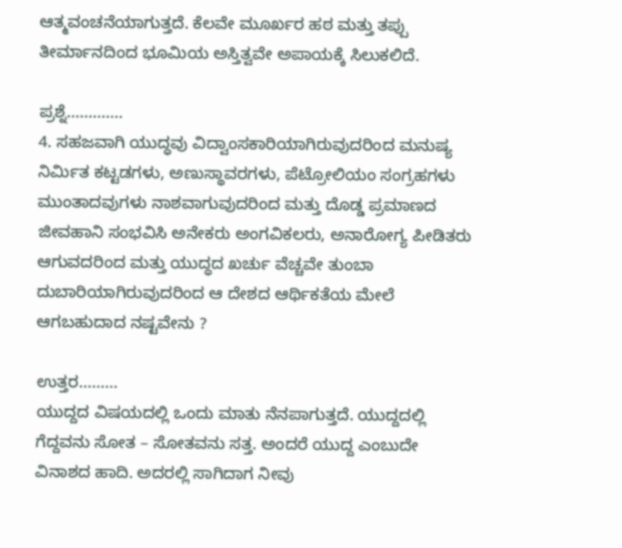ಆತ್ಮವಂಚನೆಯಾಗುತ್ತದೆ. ಕೆಲವೇ ಮೂರ್ಖರ ಹಠ ಮತ್ತು ತಪ್ಪು ತೀರ್ಮಾನದಿಂದ ಭೂಮಿಯ ಅಸ್ತಿತ್ವವೇ ಅಪಾಯಕ್ಕೆ ಸಿಲುಕಲಿದೆ.

ಪ್ರಶ್ನೆ………….
4. ಸಹಜವಾಗಿ ಯುದ್ಧವು ವಿದ್ವಾಂಸಕಾರಿಯಾಗಿರುವುದರಿಂದ ಮನುಷ್ಯ ನಿರ್ಮಿತ ಕಟ್ಟಡಗಳು, ಅಣುಸ್ಥಾವರಗಳು, ಪೆಟ್ರೋಲಿಯಂ ಸಂಗ್ರಹಗಳು ಮುಂತಾದವುಗಳು ನಾಶವಾಗುವುದರಿಂದ ಮತ್ತು ದೊಡ್ಡ ಪ್ರಮಾಣದ ಜೀವಹಾನಿ ಸಂಭವಿಸಿ ಅನೇಕರು ಅಂಗವಿಕಲರು, ಅನಾರೋಗ್ಯ ಪೀಡಿತರು ಆಗುವದರಿಂದ ಮತ್ತು ಯುದ್ಧದ ಖರ್ಚು ವೆಚ್ಚವೇ ತುಂಬಾ ದುಬಾರಿಯಾಗಿರುವುದರಿಂದ ಆ ದೇಶದ ಆರ್ಥಿಕತೆಯ ಮೇಲೆ ಆಗಬಹುದಾದ ನಷ್ಟವೇನು ?

ಉತ್ತರ………
ಯುದ್ದದ ವಿಷಯದಲ್ಲಿ ಒಂದು ಮಾತು ನೆನಪಾಗುತ್ತದೆ. ಯುದ್ದದಲ್ಲಿ ಗೆದ್ದವನು ಸೋತ – ಸೋತವನು ಸತ್ತ. ಅಂದರೆ ಯುದ್ದ ಎಂಬುದೇ ವಿನಾಶದ ಹಾದಿ. ಅದರಲ್ಲಿ ಸಾಗಿದಾಗ ನೀವು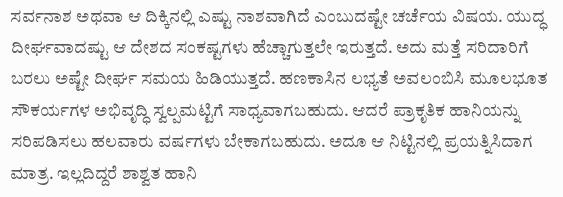ಸರ್ವನಾಶ ಅಥವಾ ಆ ದಿಕ್ಕಿನಲ್ಲಿ ಎಷ್ಟು ನಾಶವಾಗಿದೆ ಎಂಬುದಷ್ಟೇ ಚರ್ಚೆಯ ವಿಷಯ. ಯುದ್ಧ ದೀರ್ಘವಾದಷ್ಟು ಆ ದೇಶದ ಸಂಕಷ್ಟಗಳು ಹೆಚ್ಚಾಗುತ್ತಲೇ ಇರುತ್ತದೆ. ಅದು ಮತ್ತೆ ಸರಿದಾರಿಗೆ ಬರಲು ಅಷ್ಟೇ ದೀರ್ಘ ಸಮಯ ಹಿಡಿಯುತ್ತದೆ. ಹಣಕಾಸಿನ ಲಭ್ಯತೆ ಅವಲಂಬಿಸಿ ಮೂಲಭೂತ ಸೌಕರ್ಯಗಳ ಅಭಿವೃದ್ಧಿ ಸ್ವಲ್ಪಮಟ್ಟಿಗೆ ಸಾಧ್ಯವಾಗಬಹುದು. ಆದರೆ ಪ್ರಾಕೃತಿಕ ಹಾನಿಯನ್ನು ಸರಿಪಡಿಸಲು ಹಲವಾರು ವರ್ಷಗಳು ಬೇಕಾಗಬಹುದು. ಅದೂ ಆ ನಿಟ್ಟಿನಲ್ಲಿ ಪ್ರಯತ್ನಿಸಿದಾಗ ಮಾತ್ರ. ಇಲ್ಲದಿದ್ದರೆ ಶಾಶ್ವತ ಹಾನಿ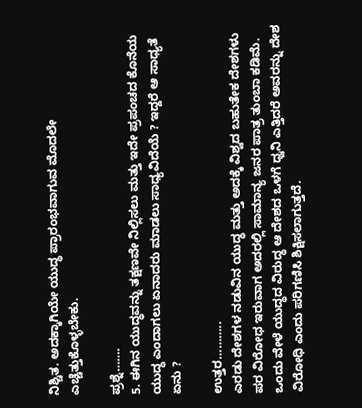ನಿಶ್ಚಿತ. ಅದಕ್ಕಾಗಿಯೇ ಯುದ್ಧ ಪ್ರಾರಂಭವಾಗುವ ಮೊದಲೇ ಎಚ್ಚೆತ್ತುಕೊಳ್ಳಬೇಕು.

ಪ್ರಶ್ನೆ…….
5. ಈಗಿನ ಯುದ್ಧವನ್ನು ತಕ್ಷಣವೇ ನಿಲ್ಲಿಸಲು ಮತ್ತು ಇದೇ ಪ್ರಪಂಚದ ಕೊನೆಯ ಯುದ್ಧ ಎಂದಾಗಲು ಏನಾದರು ಮಾಡಲು ಸಾಧ್ಯವಿದೆಯೆ ? ಇದ್ದರೆ ಆ ಸಾಧ್ಯತೆ ಏನು ?

ಉತ್ತರ………..
ಎರಡು ದೇಶಗಳ ನಡುವಿನ ಯುದ್ಧ ಮತ್ತು ಅದಕ್ಕೆ ವಿಶ್ವದ ಬಹುತೇಕ ದೇಶಗಳು ಪರ ವಿರೋಧ ಇರುವಾಗ ಅದರಲ್ಲಿ ಸಾಮಾನ್ಯ ಜನರ ಪಾತ್ರ ತುಂಬಾ ಕಡಿಮೆ. ಒಂದು ವೇಳೆ ಯುದ್ಧದ ವಿರುದ್ಧ ಆ ದೇಶದ ಒಳಗೆ ಧ್ವನಿ ಎತ್ತಿದರೆ ಅವರನ್ನು ದೇಶ ವಿರೋಧಿ ಎಂದು ಪರಿಗಣಿಸಿ ಶಿಕ್ಷಿಸಲಾಗುತ್ತದೆ.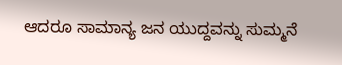ಆದರೂ ಸಾಮಾನ್ಯ ಜನ ಯುದ್ದವನ್ನು ಸುಮ್ಮನೆ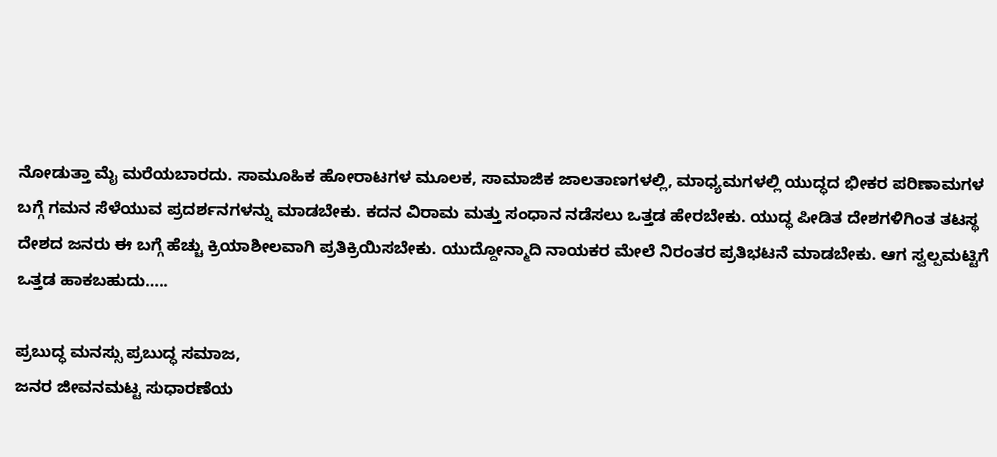ನೋಡುತ್ತಾ ಮೈ ಮರೆಯಬಾರದು. ಸಾಮೂಹಿಕ ಹೋರಾಟಗಳ ಮೂಲಕ, ಸಾಮಾಜಿಕ ಜಾಲತಾಣಗಳಲ್ಲಿ, ಮಾಧ್ಯಮಗಳಲ್ಲಿ ಯುದ್ಧದ ಭೀಕರ ಪರಿಣಾಮಗಳ ಬಗ್ಗೆ ಗಮನ ಸೆಳೆಯುವ ಪ್ರದರ್ಶನಗಳನ್ನು ಮಾಡಬೇಕು. ಕದನ ವಿರಾಮ ಮತ್ತು ಸಂಧಾನ ನಡೆಸಲು ಒತ್ತಡ ಹೇರಬೇಕು. ಯುದ್ಧ ಪೀಡಿತ ದೇಶಗಳಿಗಿಂತ ತಟಸ್ಥ ದೇಶದ ಜನರು ಈ ಬಗ್ಗೆ ಹೆಚ್ಚು ಕ್ರಿಯಾಶೀಲವಾಗಿ ಪ್ರತಿಕ್ರಿಯಿಸಬೇಕು. ಯುದ್ದೋನ್ಮಾದಿ ನಾಯಕರ ಮೇಲೆ ನಿರಂತರ ಪ್ರತಿಭಟನೆ ಮಾಡಬೇಕು. ಆಗ ಸ್ವಲ್ಪಮಟ್ಟಿಗೆ ಒತ್ತಡ ಹಾಕಬಹುದು…..

ಪ್ರಬುದ್ಧ ಮನಸ್ಸು ಪ್ರಬುದ್ಧ ಸಮಾಜ,
ಜನರ ಜೀವನಮಟ್ಟ ಸುಧಾರಣೆಯ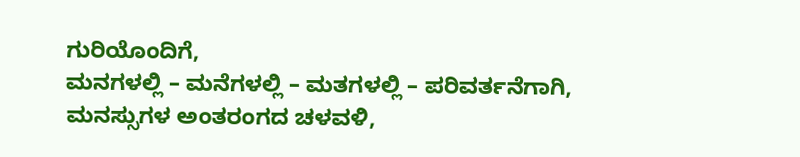ಗುರಿಯೊಂದಿಗೆ,
ಮನಗಳಲ್ಲಿ – ಮನೆಗಳಲ್ಲಿ – ಮತಗಳಲ್ಲಿ – ಪರಿವರ್ತನೆಗಾಗಿ,
ಮನಸ್ಸುಗಳ ಅಂತರಂಗದ ಚಳವಳಿ,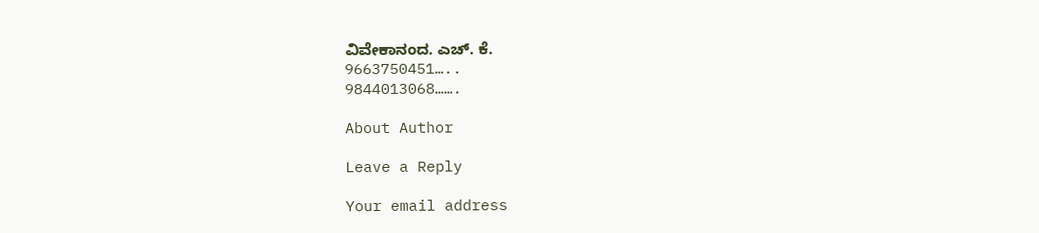ವಿವೇಕಾನಂದ. ಎಚ್. ಕೆ.
9663750451…..
9844013068…….

About Author

Leave a Reply

Your email address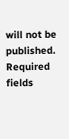will not be published. Required fields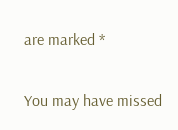are marked *

You may have missed